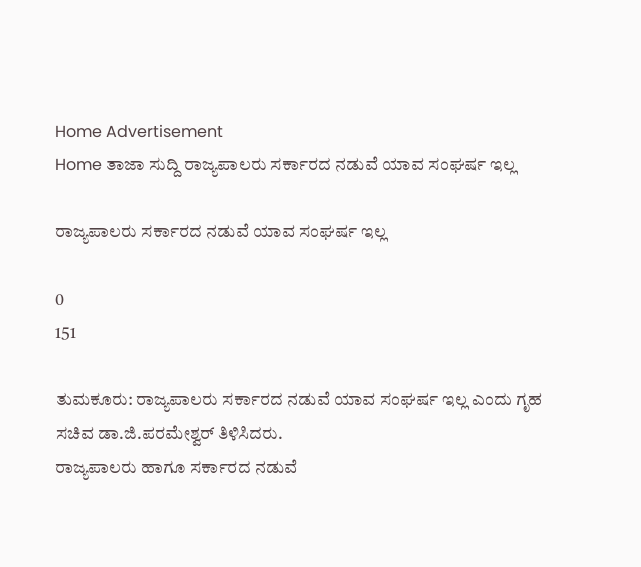Home Advertisement
Home ತಾಜಾ ಸುದ್ದಿ ರಾಜ್ಯಪಾಲರು ಸರ್ಕಾರದ ನಡುವೆ ಯಾವ ಸಂಘರ್ಷ ಇಲ್ಲ

ರಾಜ್ಯಪಾಲರು ಸರ್ಕಾರದ ನಡುವೆ ಯಾವ ಸಂಘರ್ಷ ಇಲ್ಲ

0
151

ತುಮಕೂರು: ರಾಜ್ಯಪಾಲರು ಸರ್ಕಾರದ ನಡುವೆ ಯಾವ ಸಂಘರ್ಷ ಇಲ್ಲ ಎಂದು ಗೃಹ ಸಚಿವ ಡಾ.ಜಿ.ಪರಮೇಶ್ವರ್ ತಿಳಿಸಿದರು.
ರಾಜ್ಯಪಾಲರು ಹಾಗೂ ಸರ್ಕಾರದ ನಡುವೆ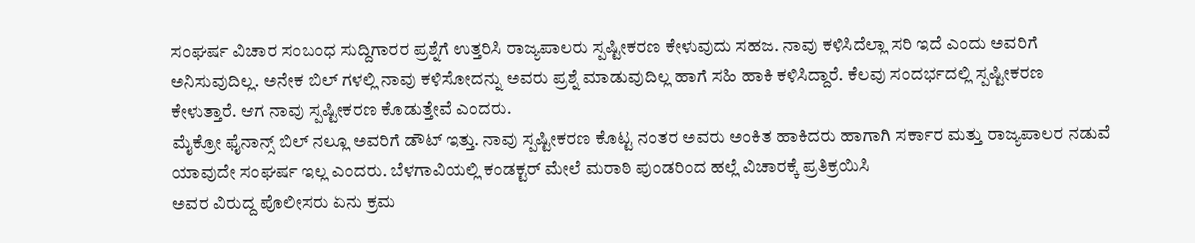ಸಂಘರ್ಷ ವಿಚಾರ ಸಂಬಂಧ ಸುದ್ದಿಗಾರರ ಪ್ರಶ್ನೆಗೆ ಉತ್ತರಿಸಿ ರಾಜ್ಯಪಾಲರು ಸ್ಪಷ್ಟೀಕರಣ ಕೇಳುವುದು ಸಹಜ. ನಾವು ಕಳಿಸಿದೆಲ್ಲಾ ಸರಿ ಇದೆ ಎಂದು ಅವರಿಗೆ ಅನಿಸುವುದಿಲ್ಲ. ಅನೇಕ ಬಿಲ್ ಗಳಲ್ಲಿ‌ ನಾವು ಕಳಿಸೋದನ್ನು ಅವರು ಪ್ರಶ್ನೆ ಮಾಡುವುದಿಲ್ಲ ಹಾಗೆ ಸಹಿ ಹಾಕಿ ಕಳಿಸಿದ್ದಾರೆ. ಕೆಲವು ಸಂದರ್ಭದಲ್ಲಿ ಸ್ಪಷ್ಟೀಕರಣ ಕೇಳುತ್ತಾರೆ. ಆಗ ನಾವು ಸ್ಪಷ್ಟೀಕರಣ ಕೊಡುತ್ತೇವೆ ಎಂದರು.
ಮೈಕ್ರೋ ಫೈನಾನ್ಸ್ ಬಿಲ್ ನಲ್ಲೂ ಅವರಿಗೆ ಡೌಟ್ ಇತ್ತು. ನಾವು ಸ್ಪಷ್ಟೀಕರಣ ಕೊಟ್ಟ ನಂತರ ಅವರು ಅಂಕಿತ ಹಾಕಿದರು ಹಾಗಾಗಿ ಸರ್ಕಾರ ಮತ್ತು ರಾಜ್ಯಪಾಲರ ನಡುವೆ ಯಾವುದೇ ಸಂಘರ್ಷ ಇಲ್ಲ ಎಂದರು. ಬೆಳಗಾವಿಯಲ್ಲಿ ಕಂಡಕ್ಟರ್ ಮೇಲೆ ಮರಾಠಿ ಪುಂಡರಿಂದ ಹಲ್ಲೆ ವಿಚಾರಕ್ಕೆ ಪ್ರತಿಕ್ರಯಿಸಿ
ಅವರ ವಿರುದ್ದ ಪೊಲೀಸರು ಏನು ಕ್ರಮ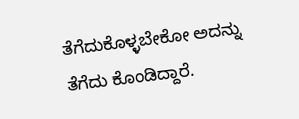ತೆಗೆದುಕೊಳ್ಳಬೇಕೋ ಅದನ್ನು ತೆಗೆದು ಕೊಂಡಿದ್ದಾರೆ.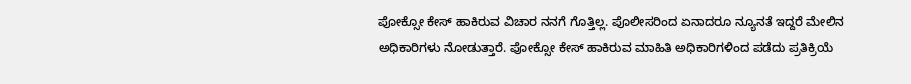ಪೋಕ್ಸೋ ಕೇಸ್ ಹಾಕಿರುವ ವಿಚಾರ ನನಗೆ ಗೊತ್ತಿಲ್ಲ. ಪೊಲೀಸರಿಂದ ಏನಾದರೂ ನ್ಯೂನತೆ ಇದ್ದರೆ ಮೇಲಿನ ಅಧಿಕಾರಿಗಳು ನೋಡುತ್ತಾರೆ. ಪೋಕ್ಸೋ ಕೇಸ್ ಹಾಕಿರುವ ಮಾಹಿತಿ ಅಧಿಕಾರಿಗಳಿಂದ ಪಡೆದು ಪ್ರತಿಕ್ರಿಯೆ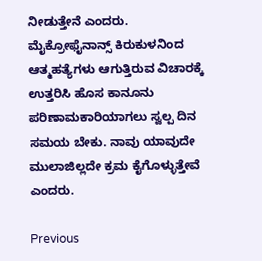ನೀಡುತ್ತೇನೆ ಎಂದರು.
ಮೈಕ್ರೋಫೈನಾನ್ಸ್ ಕಿರುಕುಳನಿಂದ ಆತ್ಮಹತ್ಯೆಗಳು ಆಗುತ್ತಿರುವ ವಿಚಾರಕ್ಕೆ ಉತ್ತರಿಸಿ ಹೊಸ ಕಾನೂನು ಪರಿಣಾಮಕಾರಿಯಾಗಲು ಸ್ವಲ್ಪ ದಿನ ಸಮಯ ಬೇಕು. ನಾವು ಯಾವುದೇ ಮುಲಾಜಿಲ್ಲದೇ ಕ್ರಮ ಕೈಗೊಳ್ಳುತ್ತೇವೆ ಎಂದರು.

Previous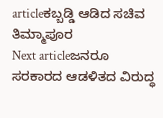articleಕಬ್ಬಡ್ಡಿ ಆಡಿದ ಸಚಿವ ತಿಮ್ಮಾಪೂರ
Next articleಜನರೂ ಸರಕಾರದ ಆಡಳಿತದ ವಿರುದ್ಧ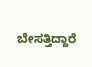ಬೇಸತ್ತಿದ್ದಾರೆ